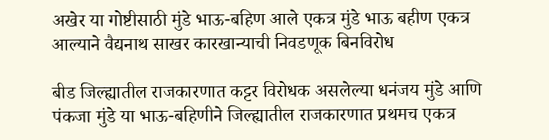अखेर या गोष्टीसाठी मुंडे भाऊ-बहिण आले एकत्र मुंडे भाऊ बहीण एकत्र आल्याने वैद्यनाथ साखर कारखान्याची निवडणूक बिनविरोध

बीड जिल्ह्यातील राजकारणात कट्टर विरोधक असलेल्या धनंजय मुंडे आणि पंकजा मुंडे या भाऊ-बहिणीने जिल्ह्यातील राजकारणात प्रथमच एकत्र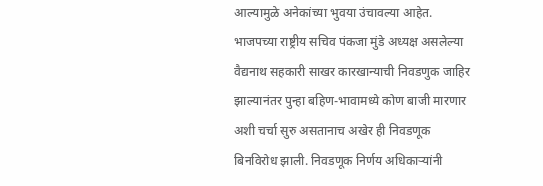आल्यामुळे अनेकांच्या भुवया उंचावल्या आहेत. भाजपच्या राष्ट्रीय सचिव पंकजा मुंडे अध्यक्ष असलेल्या वैद्यनाथ सहकारी साखर कारखान्याची निवडणुक जाहिर झाल्यानंतर पुन्हा बहिण-भावामध्ये कोण बाजी मारणार अशी चर्चा सुरु असतानाच अखेर ही निवडणूक बिनविरोध झाली. निवडणूक निर्णय अधिकाऱ्यांनी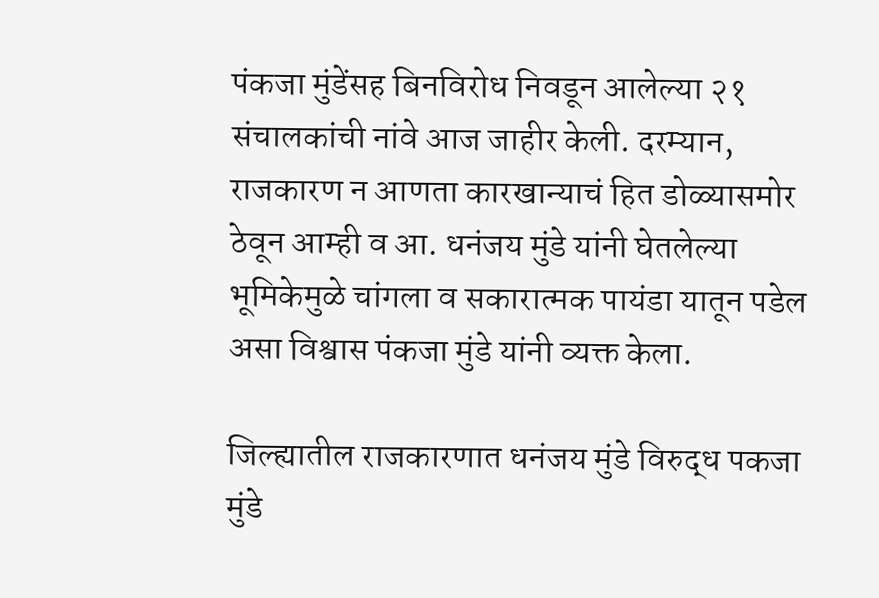पंकजा मुंडेंसह बिनविरोध निवडून आलेल्या २१ संचालकांची नांवे आज जाहीर केली. दरम्यान, राजकारण न आणता कारखान्याचं हित डोळ्यासमोर ठेवून आम्ही व आ. धनंजय मुंडे यांनी घेतलेल्या भूमिकेमुळे चांगला व सकारात्मक पायंडा यातून पडेल असा विश्वास पंकजा मुंडे यांनी व्यक्त केला.

जिल्ह्यातील राजकारणात धनंजय मुंडे विरुद्ध पकजा मुंडे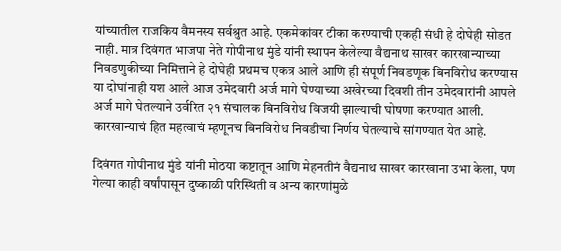यांच्यातील राजकिय वैमनस्य सर्वश्रुत आहे. एकमेकांवर टीका करण्याची एकही संधी हे दोघेही सोडत नाही. मात्र दिवंगत भाजपा नेते गोपीनाथ मुंडे यांनी स्थापन केलेल्या वैद्यनाथ साखर कारखान्याच्या निवडणुकीच्या निमित्ताने हे दोघेही प्रथमच एकत्र आले आणि ही संपूर्ण निवडणूक बिनविरोध करण्यास या दोघांनाही यश आले आज उमेदवारी अर्ज मागे घेण्याच्या अखेरच्या दिवशी तीन उमेदवारांनी आपले अर्ज मागे घेतल्याने उर्वरित २१ संचालक बिनविरोध विजयी झाल्याची घोषणा करण्यात आली. कारखान्याचं हित महत्वाचं म्हणूनच बिनविरोध निवडीचा निर्णय घेतल्याचे सांगण्यात येत आहे.

दिवंगत गोपीनाथ मुंडे यांनी मोठया कष्टातून आणि मेहनतीनं वैद्यनाथ साखर कारखाना उभा केला, पण गेल्या काही वर्षांपासून दुष्काळी परिस्थिती व अन्य कारणांमुळे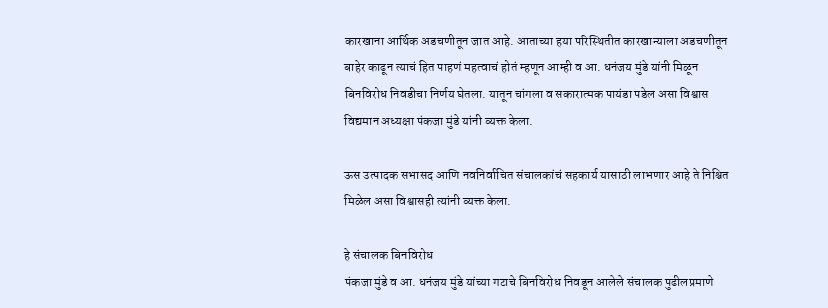कारखाना आर्थिक अडचणीतून जात आहे. आताच्या हया परिस्थितीत कारखान्याला अडचणीतून बाहेर काढून त्याचं हित पाहणं महत्वाचं होतं म्हणून आम्ही व आ. धनंजय मुंडे यांनी मिळून बिनविरोध निवडीचा निर्णय घेतला. यातून चांगला व सकारात्मक पायंडा पडेल असा विश्वास विद्यमान अध्यक्षा पंकजा मुंडे यांनी व्यक्त केला.

ऊस उत्पादक सभासद आणि नवनिर्वाचित संचालकांचं सहकार्य यासाठी लाभणार आहे ते निश्चित मिळेल असा विश्वासही त्यांनी व्यक्त केला.

हे संचालक बिनविरोध
पंकजा मुंडे व आ. धनंजय मुंडे यांच्या गटाचे बिनविरोध निवडून आलेले संचालक पुढीलप्रमाणे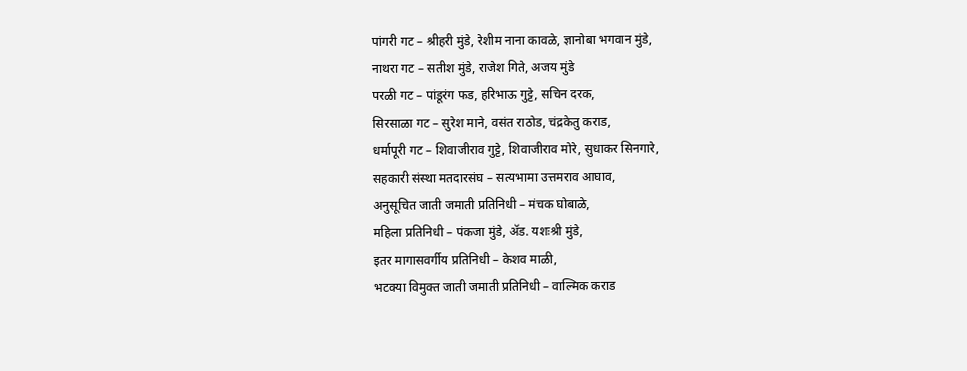पांगरी गट – श्रीहरी मुंडे, रेशीम नाना कावळे, ज्ञानोबा भगवान मुंडे,
नाथरा गट – सतीश मुंडे, राजेश गिते, अजय मुंडे
परळी गट – पांडूरंग फड, हरिभाऊ गुट्टे, सचिन दरक,
सिरसाळा गट – सुरेश माने, वसंत राठोड, चंद्रकेतु कराड,
धर्मापूरी गट – शिवाजीराव गुट्टे, शिवाजीराव मोरे, सुधाकर सिनगारे,
सहकारी संस्था मतदारसंघ – सत्यभामा उत्तमराव आघाव,
अनुसूचित जाती जमाती प्रतिनिधी – मंचक घोबाळे,
महिला प्रतिनिधी – पंकजा मुंडे, ॲड. यशःश्री मुंडे,
इतर मागासवर्गीय प्रतिनिधी – केशव माळी,
भटक्या विमुक्त जाती जमाती प्रतिनिधी – वाल्मिक कराड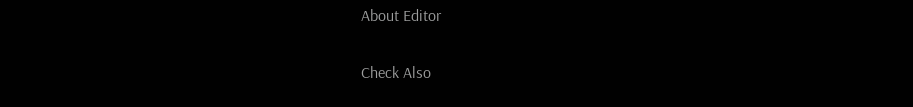About Editor

Check Also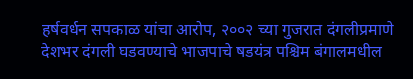हर्षवर्धन सपकाळ यांचा आरोप, २००२ च्या गुजरात दंगलीप्रमाणे देशभर दंगली घडवण्याचे भाजपाचे षडयंत्र पश्चिम बंगालमधील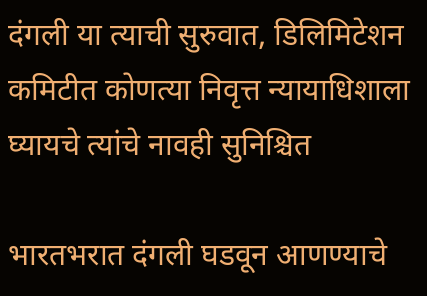दंगली या त्याची सुरुवात, डिलिमिटेशन कमिटीत कोणत्या निवृत्त न्यायाधिशाला घ्यायचे त्यांचे नावही सुनिश्चित

भारतभरात दंगली घडवून आणण्याचे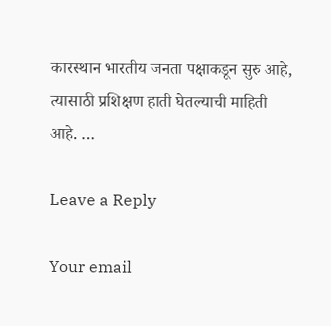कारस्थान भारतीय जनता पक्षाकडून सुरु आहे, त्यासाठी प्रशिक्षण हाती घेतल्याची माहिती आहे. …

Leave a Reply

Your email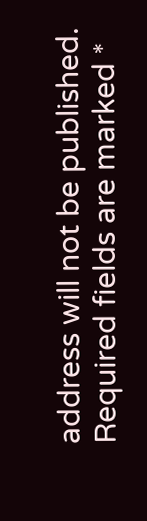address will not be published. Required fields are marked *